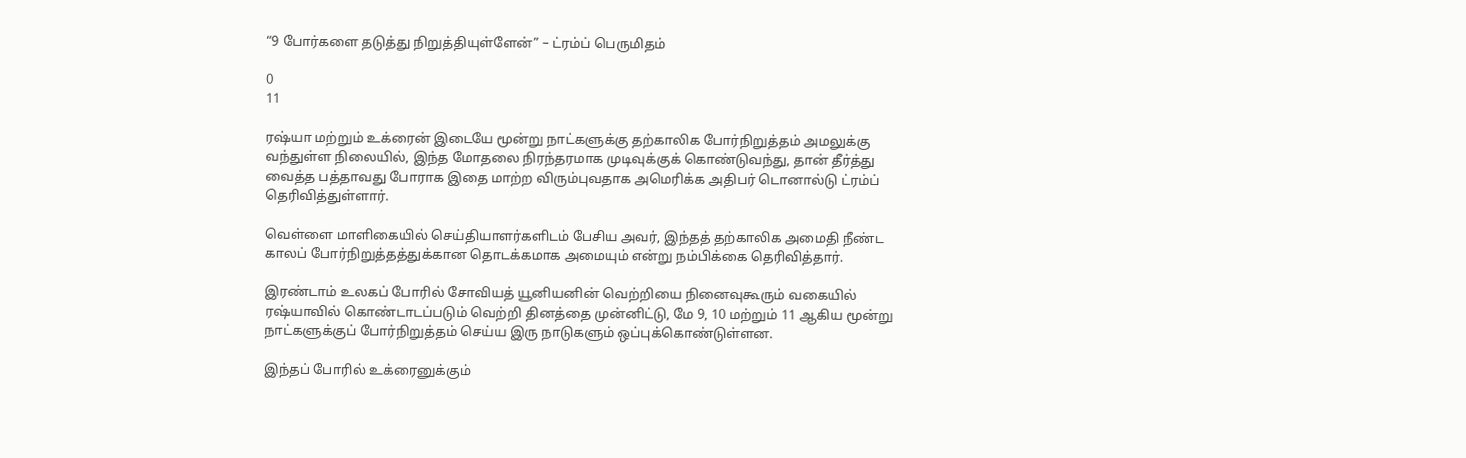“9 போர்களை தடுத்து நிறுத்தியுள்ளேன்” – ட்ரம்ப் பெருமிதம்

0
11

ரஷ்யா மற்றும் உக்ரைன் இடையே மூன்று நாட்களுக்கு தற்காலிக போர்நிறுத்தம் அமலுக்கு வந்துள்ள நிலையில், இந்த மோதலை நிரந்தரமாக முடிவுக்குக் கொண்டுவந்து, தான் தீர்த்து வைத்த பத்தாவது போராக இதை மாற்ற விரும்புவதாக அமெரிக்க அதிபர் டொனால்டு ட்ரம்ப் தெரிவித்துள்ளார்.

வெள்ளை மாளிகையில் செய்தியாளர்களிடம் பேசிய அவர், இந்தத் தற்காலிக அமைதி நீண்ட காலப் போர்நிறுத்தத்துக்கான தொடக்கமாக அமையும் என்று நம்பிக்கை தெரிவித்தார்.

இரண்டாம் உலகப் போரில் சோவியத் யூனியனின் வெற்றியை நினைவுகூரும் வகையில் ரஷ்யாவில் கொண்டாடப்படும் வெற்றி தினத்தை முன்னிட்டு, மே 9, 10 மற்றும் 11 ஆகிய மூன்று நாட்களுக்குப் போர்நிறுத்தம் செய்ய இரு நாடுகளும் ஒப்புக்கொண்டுள்ளன.

இந்தப் போரில் உக்ரைனுக்கும்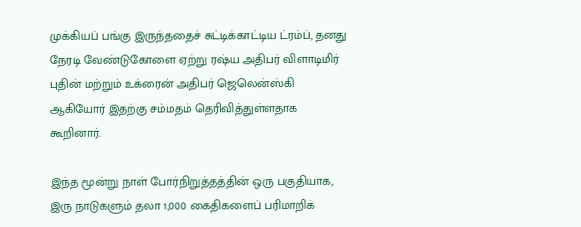முக்கியப் பங்கு இருந்ததைச் சுட்டிக்காட்டிய ட்ரம்ப், தனது நேரடி வேண்டுகோளை ஏற்று ரஷ்ய அதிபர் விளாடிமிர் புதின் மற்றும் உக்ரைன் அதிபர் ஜெலென்ஸ்கி ஆகியோர் இதற்கு சம்மதம் தெரிவித்துள்ளதாக கூறினார்.

இந்த மூன்று நாள் போர்நிறுத்தத்தின் ஒரு பகுதியாக, இரு நாடுகளும் தலா 1,000 கைதிகளைப் பரிமாறிக்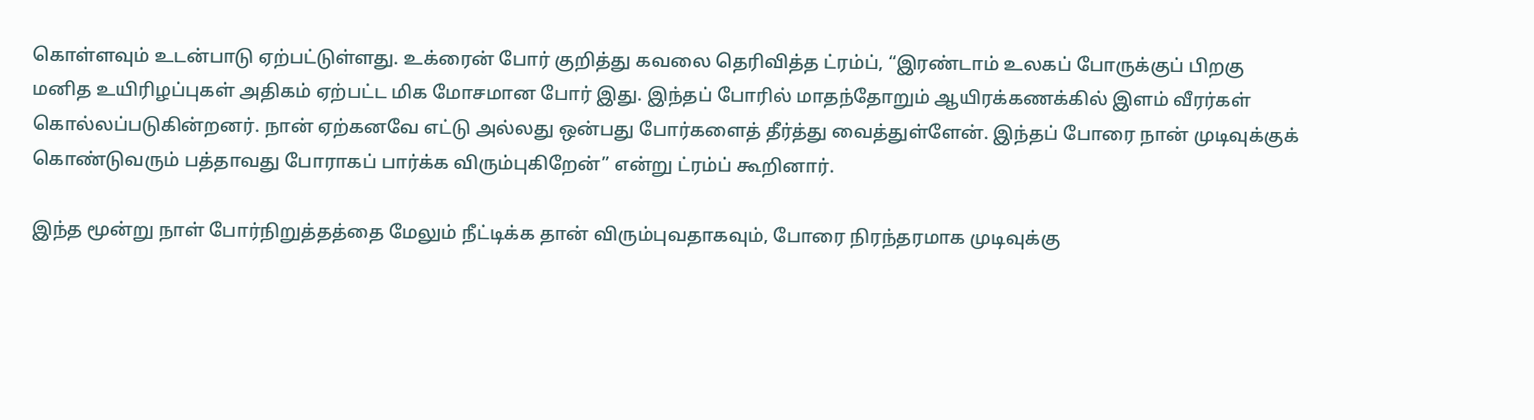கொள்ளவும் உடன்பாடு ஏற்பட்டுள்ளது. உக்ரைன் போர் குறித்து கவலை தெரிவித்த ட்ரம்ப், “இரண்டாம் உலகப் போருக்குப் பிறகு மனித உயிரிழப்புகள் அதிகம் ஏற்பட்ட மிக மோசமான போர் இது. இந்தப் போரில் மாதந்தோறும் ஆயிரக்கணக்கில் இளம் வீரர்கள் கொல்லப்படுகின்றனர். நான் ஏற்கனவே எட்டு அல்லது ஒன்பது போர்களைத் தீர்த்து வைத்துள்ளேன். இந்தப் போரை நான் முடிவுக்குக் கொண்டுவரும் பத்தாவது போராகப் பார்க்க விரும்புகிறேன்” என்று ட்ரம்ப் கூறினார்.

இந்த மூன்று நாள் போர்நிறுத்தத்தை மேலும் நீட்டிக்க தான் விரும்புவதாகவும், போரை நிரந்தரமாக முடிவுக்கு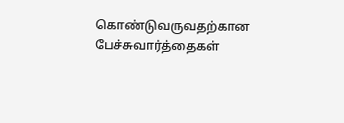கொண்டுவருவதற்கான பேச்சுவார்த்தைகள்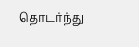தொடர்ந்து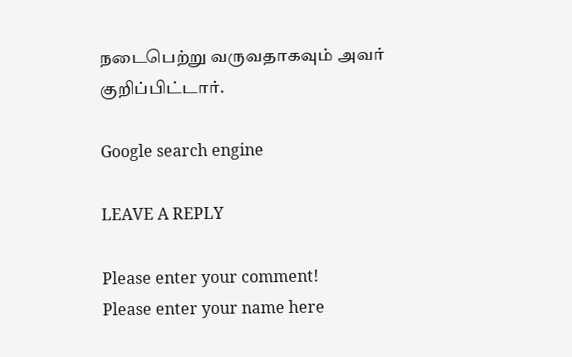நடைபெற்று வருவதாகவும் அவர் குறிப்பிட்டார்.

Google search engine

LEAVE A REPLY

Please enter your comment!
Please enter your name here